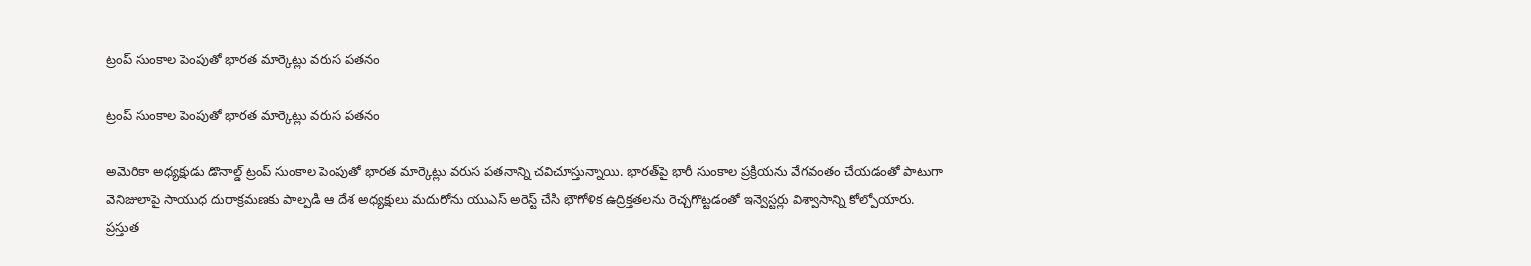ట్రంప్‌ సుంకాల పెంపుతో భారత మార్కెట్లు వరుస పతనం

ట్రంప్‌ సుంకాల పెంపుతో భారత మార్కెట్లు వరుస పతనం

అమెరికా అధ్యక్షుడు డొనాల్డ్‌ ట్రంప్‌ సుంకాల పెంపుతో భారత మార్కెట్లు వరుస పతనాన్ని చవిచూస్తున్నాయి. భారత్‌పై భారీ సుంకాల ప్రక్రియను వేగవంతం చేయడంతో పాటుగా వెనిజులాపై సాయుధ దురాక్రమణకు పాల్పడి ఆ దేశ అధ్యక్షులు మదురోను యుఎస్‌ అరెస్ట్‌ చేసి భౌగోళిక ఉద్రిక్తతలను రెచ్చగొట్టడంతో ఇన్వెస్టర్లు విశ్వాసాన్ని కోల్పోయారు.  ప్రస్తుత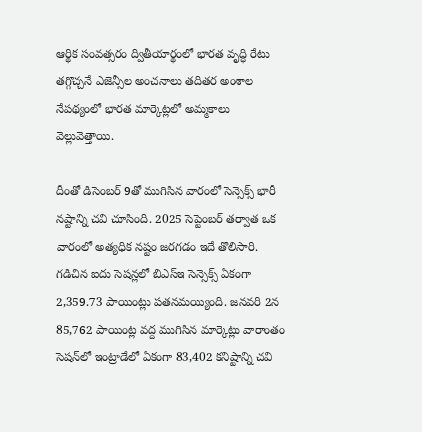ఆర్థిక సంవత్సరం ద్వితీయార్థంలో భారత వృద్ధి రేటు తగ్గొచ్చనే ఎజెన్సీల అంచనాలు తదితర అంశాల నేపథ్యంలో భారత మార్కెట్లలో అమ్మకాలు వెల్లువెత్తాయి.

దీంతో డిసెంబర్‌ 9తో ముగిసిన వారంలో సెన్సెక్స్‌ భారీ నష్టాన్ని చవి చూసింది. 2025 సెప్టెంబర్‌ తర్వాత ఒక వారంలో అత్యధిక నష్టం జరగడం ఇదే తొలిసారి.  గడిచిన ఐదు సెషన్లలో బిఎస్‌ఇ సెన్సెక్స్‌ ఏకంగా 2,359.73 పాయింట్లు పతనమయ్యింది. జనవరి 2న 85,762 పాయింట్ల వద్ద ముగిసిన మార్కెట్లు వారాంతం సెషన్‌లో ఇంట్రాడేలో ఏకంగా 83,402 కనిష్టాన్ని చవి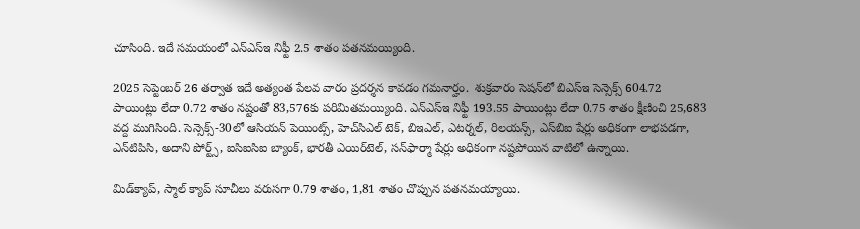చూసింది. ఇదే సమయంలో ఎన్‌ఎస్‌ఇ నిఫ్టీ 2.5 శాతం పతనమయ్యింది.

2025 సెప్టెంబర్‌ 26 తర్వాత ఇదే అత్యంత పేలవ వారం ప్రదర్శన కావడం గమనార్హం.  శుక్రవారం సెషన్‌లో బిఎస్‌ఇ సెన్సెక్స్‌ 604.72 పాయింట్లు లేదా 0.72 శాతం నష్టంతో 83,576కు పరిమితమయ్యింది. ఎన్‌ఎస్‌ఇ నిఫ్టీ 193.55 పాయింట్లు లేదా 0.75 శాతం క్షీణించి 25,683 వద్ద ముగిసింది. సెన్సెక్స్‌-30లో ఆసియన్‌ పెయింట్స్‌, హెచ్‌సిఎల్‌ టెక్‌, బిఇఎల్‌, ఎటర్నల్‌, రిలయన్స్‌, ఎస్‌బిఐ షేర్లు అధికంగా లాభపడగా, ఎన్‌టిపిసి, అదాని పోర్ట్స్‌, ఐసిఐసిఐ బ్యాంక్‌, భారతీ ఎయిర్‌టెల్‌, సన్‌ఫార్మా షేర్లు అధికంగా నష్టపోయిన వాటిలో ఉన్నాయి.

మిడ్‌క్యాప్‌, స్మాల్‌ క్యాప్‌ సూచీలు వరుసగా 0.79 శాతం, 1,81 శాతం చొప్పున పతనమయ్యాయి.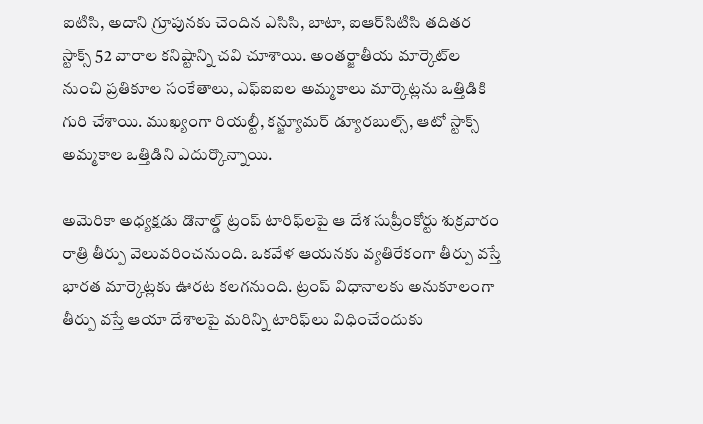ఐటిసి, అదాని గ్రూపునకు చెందిన ఎసిసి, బాటా, ఐఆర్‌సిటిసి తదితర స్టాక్స్‌ 52 వారాల కనిష్టాన్ని చవి చూశాయి. అంతర్జాతీయ మార్కెట్‌ల నుంచి ప్రతికూల సంకేతాలు, ఎఫ్‌ఐఐల అమ్మకాలు మార్కెట్లను ఒత్తిడికి గురి చేశాయి. ముఖ్యంగా రియల్టీ, కన్జ్యూమర్‌ డ్యూరబుల్స్‌, ఆటో స్టాక్స్‌ అమ్మకాల ఒత్తిడిని ఎదుర్కొన్నాయి.

అమెరికా అధ్యక్షడు డొనాల్డ్‌ ట్రంప్‌ టారిఫ్‌లపై ఆ దేశ సుప్రీంకోర్టు శుక్రవారం రాత్రి తీర్పు వెలువరించనుంది. ఒకవేళ ఆయనకు వ్యతిరేకంగా తీర్పు వస్తే భారత మార్కెట్లకు ఊరట కలగనుంది. ట్రంప్‌ విధానాలకు అనుకూలంగా తీర్పు వస్తే ఆయా దేశాలపై మరిన్ని టారిఫ్‌లు విధించేందుకు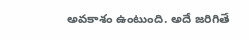అవకాశం ఉంటుంది. అదే జరిగితే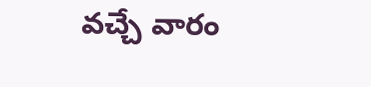వచ్చే వారం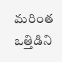మరింత ఒత్తిడిని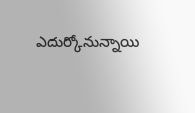ఎదుర్కోనున్నాయి